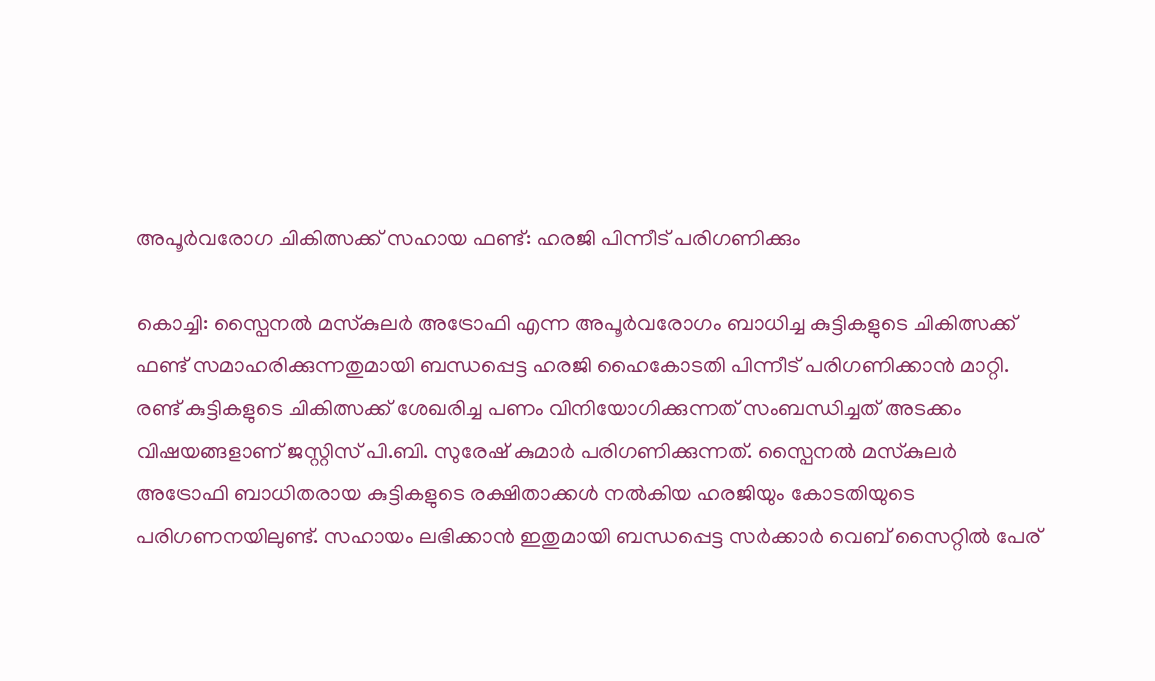അപൂര്‍വരോഗ ചികിത്സക്ക് സഹായ ഫണ്ട്: ഹരജി പിന്നീട് പരിഗണിക്കും

കൊച്ചി: സ്പൈനല്‍ മസ്‌കുലര്‍ അട്രോഫി എന്ന അപൂര്‍വരോഗം ബാധിച്ച കുട്ടികളുടെ ചികിത്സക്ക് ഫണ്ട് സമാഹരിക്കുന്നതുമായി ബന്ധപ്പെട്ട ഹരജി ഹൈകോടതി പിന്നീട് പരിഗണിക്കാൻ മാറ്റി. രണ്ട് കുട്ടികളുടെ ചികിത്സക്ക് ശേഖരിച്ച പണം വിനിയോഗിക്കുന്നത് സംബന്ധിച്ചത് അടക്കം വിഷയങ്ങളാണ് ജസ്റ്റിസ് പി.ബി. സുരേഷ് കുമാർ പരിഗണിക്കുന്നത്. സ്പൈനല്‍ മസ്‌കുലര്‍ അട്രോഫി ബാധിതരായ കുട്ടികളുടെ രക്ഷിതാക്കൾ നൽകിയ ഹരജിയും കോടതിയുടെ പരിഗണനയിലുണ്ട്. സഹായം ലഭിക്കാൻ ഇതുമായി ബന്ധപ്പെട്ട സർക്കാർ വെബ് സൈറ്റിൽ പേര്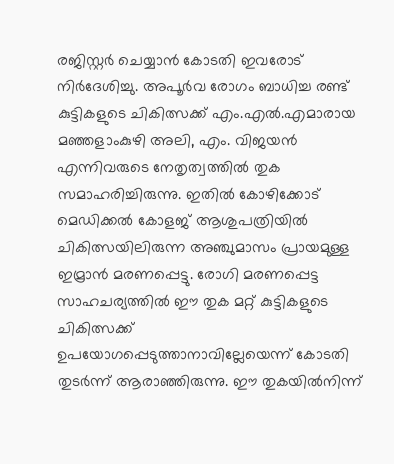രജിസ്റ്റർ ചെയ്യാൻ കോടതി ഇവരോട് നിർദേശിച്ചു. അപൂർവ രോഗം ബാധിച്ച രണ്ട് കുട്ടികളുടെ ചികിത്സക്ക് എം.എൽ.എമാരായ മഞ്ഞളാംകുഴി അലി, എം. വിജയൻ എന്നിവരുടെ നേതൃത്വത്തിൽ തുക സമാഹരിച്ചിരുന്നു. ഇതിൽ കോഴിക്കോട് മെഡിക്കല്‍ കോളജ് ആശുപത്രിയില്‍ ചികിത്സയിലിരുന്ന അഞ്ചുമാസം പ്രായമുള്ള ഇമ്രാൻ മരണപ്പെട്ടു. രോഗി മരണപ്പെട്ട സാഹചര്യത്തിൽ ഈ തുക മറ്റ് കുട്ടികളുടെ ചികിത്സക്ക് ഉപയോഗപ്പെടുത്താനാവില്ലേയെന്ന് കോടതി തുടർന്ന് ആരാഞ്ഞിരുന്നു. ഈ തുകയിൽനിന്ന്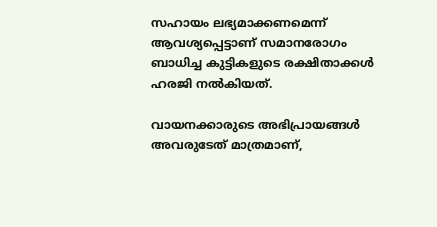സഹായം ലഭ്യമാക്കണമെന്ന് ആവശ്യപ്പെട്ടാണ് സമാനരോഗം ബാധിച്ച കുട്ടികളുടെ രക്ഷിതാക്കൾ ഹരജി നൽകിയത്.

വായനക്കാരുടെ അഭിപ്രായങ്ങള്‍ അവരുടേത് മാത്രമാണ്,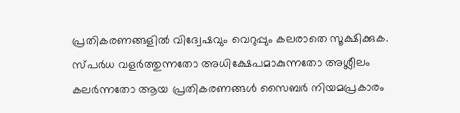പ്രതികരണങ്ങളിൽ വിദ്വേഷവും വെറുപ്പും കലരാതെ സൂക്ഷിക്കുക. സ്പർധ വളർത്തുന്നതോ അധിക്ഷേപമാകുന്നതോ അശ്ലീലം കലർന്നതോ ആയ പ്രതികരണങ്ങൾ സൈബർ നിയമപ്രകാരം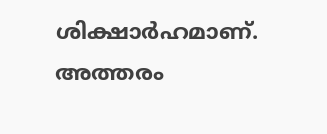ശിക്ഷാർഹമാണ്. അത്തരം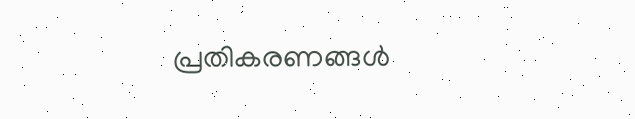പ്രതികരണങ്ങൾ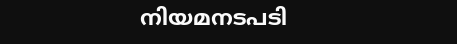നിയമനടപടി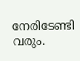നേരിടേണ്ടി വരും.